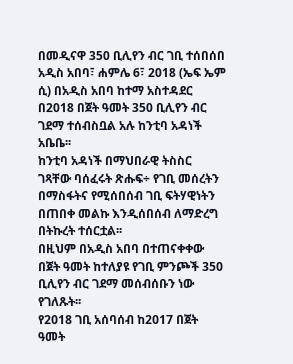በመዲናዋ 350 ቢሊየን ብር ገቢ ተሰበሰበ
አዲስ አበባ፣ ሐምሌ 6፣ 2018 (ኤፍ ኤም ሲ) በአዲስ አበባ ከተማ አስተዳደር በ2018 በጀት ዓመት 350 ቢሊየን ብር ገደማ ተሰብስቧል አሉ ከንቲባ አዳነች አቤቤ፡፡
ከንቲባ አዳነች በማህበራዊ ትስስር ገጻቸው ባሰፈሩት ጽሑፍ÷ የገቢ መሰረትን በማስፋትና የሚሰበሰብ ገቢ ፍትሃዊነትን በጠበቀ መልኩ እንዲሰበሰብ ለማድረግ በትኩረት ተሰርቷል፡፡
በዚህም በአዲስ አበባ በተጠናቀቀው በጀት ዓመት ከተለያዩ የገቢ ምንጮች 350 ቢሊየን ብር ገደማ መሰብሰቡን ነው የገለጹት፡፡
የ2018 ገቢ አሰባሰብ ከ2017 በጀት ዓመት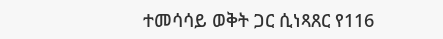ተመሳሳይ ወቅት ጋር ሲነጻጸር የ116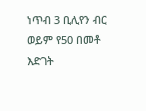ነጥብ 3 ቢሊየን ብር ወይም የ50 በመቶ እድገት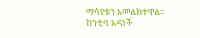ማሳየቱን አመልክተዋል፡፡
ከንቲባ አዳነች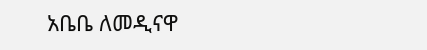አቤቤ ለመዲናዋ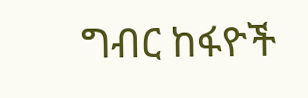ግብር ከፋዮች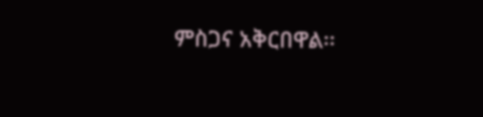ምስጋና አቅርበዋል፡፡